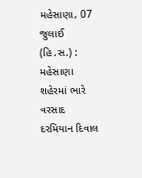મહેસાણા, 07 જુલાઈ (હિ.સ.) : મહેસાણા શહેરમાં ભારે વરસાદ દરમિયાન દિવાલ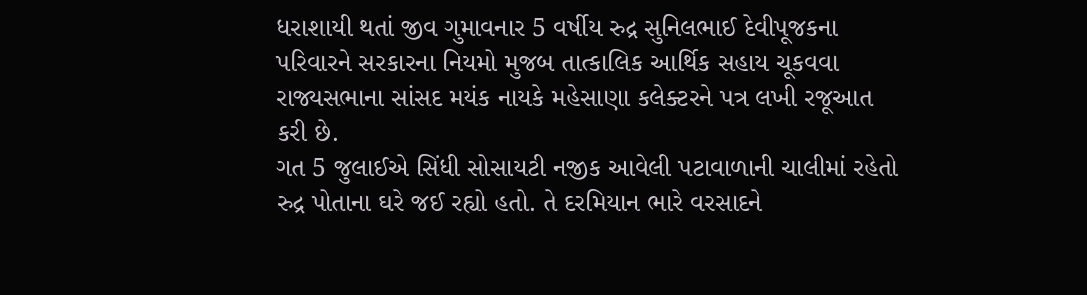ધરાશાયી થતાં જીવ ગુમાવનાર 5 વર્ષીય રુદ્ર સુનિલભાઈ દેવીપૂજકના પરિવારને સરકારના નિયમો મુજબ તાત્કાલિક આર્થિક સહાય ચૂકવવા રાજ્યસભાના સાંસદ મયંક નાયકે મહેસાણા કલેક્ટરને પત્ર લખી રજૂઆત કરી છે.
ગત 5 જુલાઈએ સિંધી સોસાયટી નજીક આવેલી પટાવાળાની ચાલીમાં રહેતો રુદ્ર પોતાના ઘરે જઈ રહ્યો હતો. તે દરમિયાન ભારે વરસાદને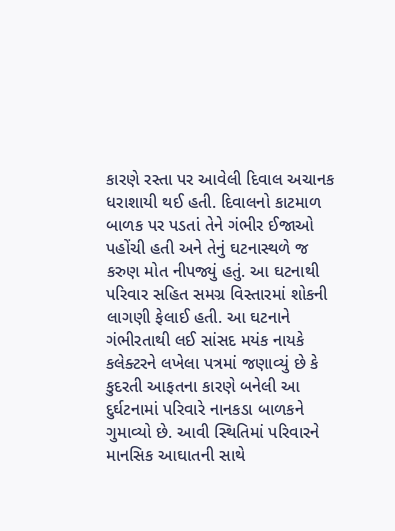કારણે રસ્તા પર આવેલી દિવાલ અચાનક ધરાશાયી થઈ હતી. દિવાલનો કાટમાળ બાળક પર પડતાં તેને ગંભીર ઈજાઓ પહોંચી હતી અને તેનું ઘટનાસ્થળે જ કરુણ મોત નીપજ્યું હતું. આ ઘટનાથી પરિવાર સહિત સમગ્ર વિસ્તારમાં શોકની લાગણી ફેલાઈ હતી. આ ઘટનાને ગંભીરતાથી લઈ સાંસદ મયંક નાયકે કલેક્ટરને લખેલા પત્રમાં જણાવ્યું છે કે કુદરતી આફતના કારણે બનેલી આ દુર્ઘટનામાં પરિવારે નાનકડા બાળકને ગુમાવ્યો છે. આવી સ્થિતિમાં પરિવારને માનસિક આઘાતની સાથે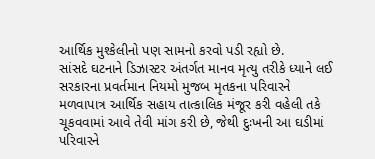આર્થિક મુશ્કેલીનો પણ સામનો કરવો પડી રહ્યો છે.
સાંસદે ઘટનાને ડિઝાસ્ટર અંતર્ગત માનવ મૃત્યુ તરીકે ધ્યાને લઈ સરકારના પ્રવર્તમાન નિયમો મુજબ મૃતકના પરિવારને મળવાપાત્ર આર્થિક સહાય તાત્કાલિક મંજૂર કરી વહેલી તકે ચૂકવવામાં આવે તેવી માંગ કરી છે, જેથી દુઃખની આ ઘડીમાં પરિવારને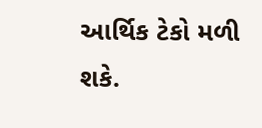આર્થિક ટેકો મળી શકે.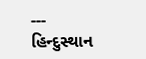---
હિન્દુસ્થાન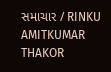સમાચાર / RINKU AMITKUMAR THAKOR